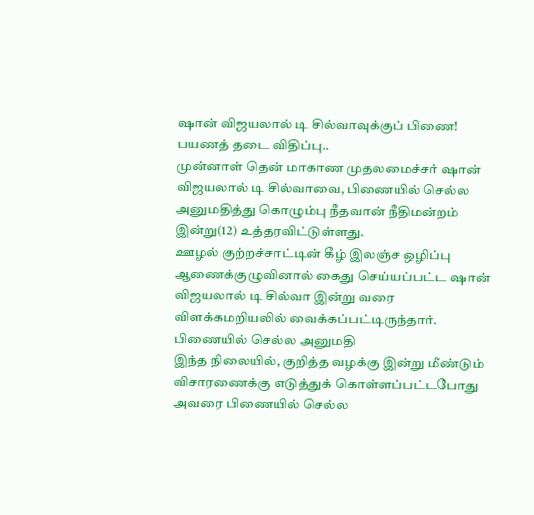ஷான் விஜயலால் டி சில்வாவுக்குப் பிணை! பயணத் தடை விதிப்பு..
முன்னாள் தென் மாகாண முதலமைச்சர் ஷான் விஜயலால் டி சில்வாவை, பிணையில் செல்ல அனுமதித்து கொழும்பு நீதவான் நீதிமன்றம் இன்று(12) உத்தரவிட்டுள்ளது.
ஊழல் குற்றச்சாட்டின் கீழ் இலஞ்ச ஒழிப்பு ஆணைக்குழுவினால் கைது செய்யப்பட்ட ஷான் விஜயலால் டி சில்வா இன்று வரை விளக்கமறியலில் வைக்கப்பட்டிருந்தார்.
பிணையில் செல்ல அனுமதி
இந்த நிலையில், குறித்த வழக்கு இன்று மீண்டும் விசாரணைக்கு எடுத்துக் கொள்ளப்பட்டபோது அவரை பிணையில் செல்ல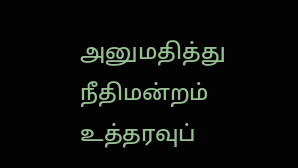அனுமதித்து நீதிமன்றம் உத்தரவுப்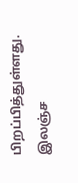பிறப்பித்துள்ளது.
இலஞ்ச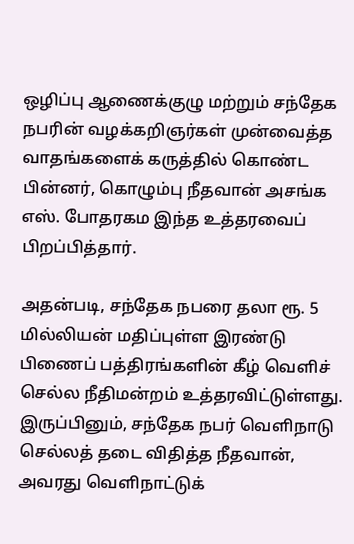ஒழிப்பு ஆணைக்குழு மற்றும் சந்தேக நபரின் வழக்கறிஞர்கள் முன்வைத்த வாதங்களைக் கருத்தில் கொண்ட பின்னர், கொழும்பு நீதவான் அசங்க எஸ். போதரகம இந்த உத்தரவைப் பிறப்பித்தார்.

அதன்படி, சந்தேக நபரை தலா ரூ. 5 மில்லியன் மதிப்புள்ள இரண்டு பிணைப் பத்திரங்களின் கீழ் வெளிச் செல்ல நீதிமன்றம் உத்தரவிட்டுள்ளது.
இருப்பினும், சந்தேக நபர் வெளிநாடு செல்லத் தடை விதித்த நீதவான், அவரது வெளிநாட்டுக்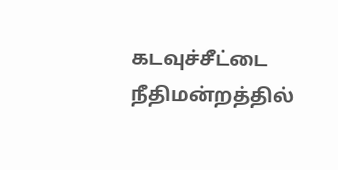கடவுச்சீட்டை நீதிமன்றத்தில்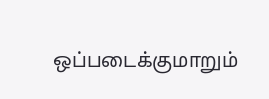ஒப்படைக்குமாறும்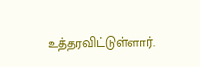உத்தரவிட்டுள்ளார்.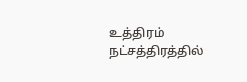உத்திரம் நட்சத்திரத்தில்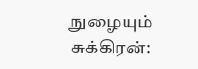நுழையும் சுக்கிரன்: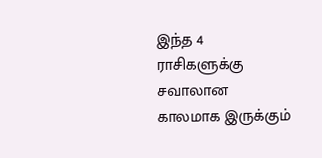இந்த 4 ராசிகளுக்கு சவாலான காலமாக இருக்கும்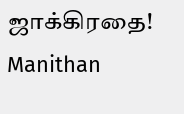ஜாக்கிரதை! Manithan